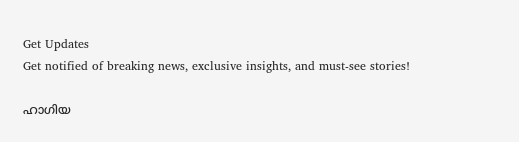Get Updates
Get notified of breaking news, exclusive insights, and must-see stories!

ഹാഗിയ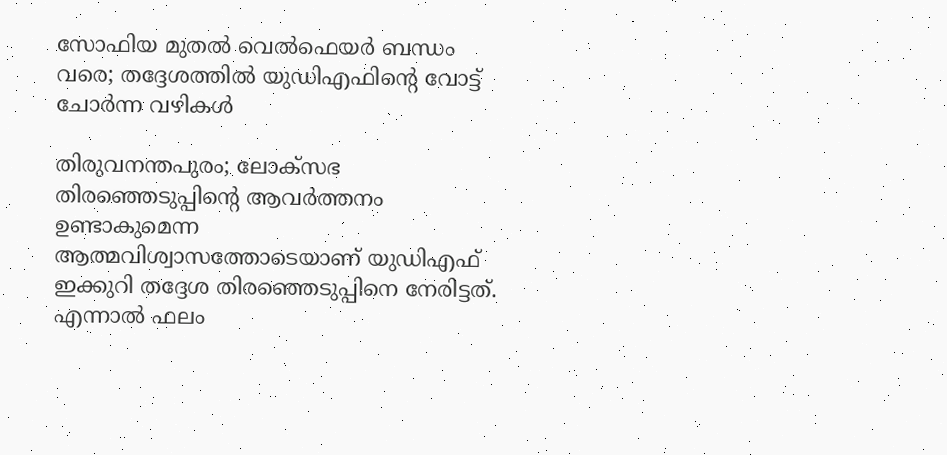സോഫിയ മുതല്‍ വെല്‍ഫെയര്‍ ബന്ധം വരെ; തദ്ദേശത്തില്‍ യുഡിഎഫിന്‍റെ വോട്ട് ചോര്‍ന്ന വഴികള്‍

തിരുവനന്തപുരം; ലോക്സഭ തിരഞ്ഞെടുപ്പിന്റെ ആവർത്തനം ഉണ്ടാകുമെന്ന ആത്മവിശ്വാസത്തോടെയാണ് യുഡിഎഫ് ഇക്കുറി തദ്ദേശ തിരഞ്ഞെടുപ്പിനെ നേരിട്ടത്. എന്നാൽ ഫലം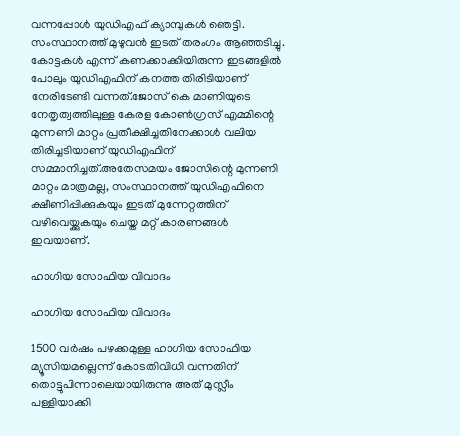വന്നപ്പോൾ യുഡിഎഫ് ക്യാമ്പുകൾ ഞെട്ടി. സംസ്ഥാനത്ത് മുഴുവൻ ഇടത് തരംഗം ആഞ്ഞടിച്ചു. കോട്ടകൾ എന്ന് കണക്കാക്കിയിരുന്ന ഇടങ്ങളിൽ പോലും യുഡിഎഫിന് കനത്ത തിരിടിയാണ് നേരിടേണ്ടി വന്നത്.ജോസ് കെ മാണിയുടെ നേതൃത്വത്തിലുള്ള കേരള കോൺഗ്രസ് എമ്മിന്റെ മുന്നണി മാറ്റം പ്രതീക്ഷിച്ചതിനേക്കാൾ വലിയ തിരിച്ചടിയാണ് യുഡിഎഫിന് സമ്മാനിച്ചത്.അതേസമയം ജോസിന്റെ മുന്നണി മാറ്റം മാത്രമല്ല, സംസ്ഥാനത്ത് യുഡിഎഫിനെ ക്ഷീണിപ്പിക്കുകയും ഇടത് മുന്നേറ്റത്തിന് വഴിവെയ്ക്കുകയും ചെയ്ത മറ്റ് കാരണങ്ങൾ ഇവയാണ്.

ഹാഗിയ സോഫിയ വിവാദം

ഹാഗിയ സോഫിയ വിവാദം

1500 വര്‍ഷം പഴക്കമുള്ള ഹാഗിയ സോഫിയ മ്യൂസിയമല്ലെന്ന് കോടതിവിധി വന്നതിന് തൊട്ടുപിന്നാലെയായിരുന്നു അത് മുസ്ലീം പള്ളിയാക്കി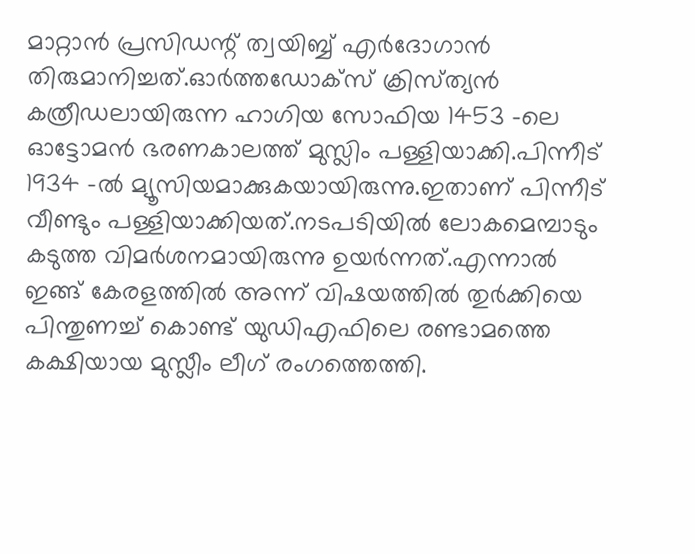മാറ്റാൻ പ്രസിഡന്റ് ത്വയിബ്ബ് എർദോഗാൻ തിരുമാനിച്ചത്.ഓര്‍ത്തഡോക്സ് ക്രിസ്‍ത്യന്‍ കത്രീഡലായിരുന്ന ഹാഗിയ സോഫിയ 1453 -ലെ ഓട്ടോമന്‍ ഭരണകാലത്ത് മുസ്ലിം പള്ളിയാക്കി.പിന്നീട് 1934 -ല്‍ മ്യൂസിയമാക്കുകയായിരുന്നു.ഇതാണ് പിന്നീട് വീണ്ടും പള്ളിയാക്കിയത്.നടപടിയിൽ ലോകമെമ്പാടും കടുത്ത വിമർശനമായിരുന്നു ഉയർന്നത്.എന്നാൽ ഇങ്ങ് കേരളത്തിൽ അന്ന് വിഷയത്തിൽ തുർക്കിയെ പിന്തുണച്ച് കൊണ്ട് യുഡിഎഫിലെ രണ്ടാമത്തെ കക്ഷിയായ മുസ്ലീം ലീഗ് രംഗത്തെത്തി.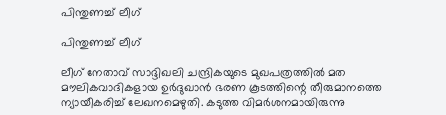പിന്തുണച്ച് ലീഗ്

പിന്തുണച്ച് ലീഗ്

ലീഗ് നേതാവ് സാദ്ദിഖലി ചന്ദ്രികയുടെ മുഖപത്രത്തിൽ മത മൗലികവാദികളായ ഉര്‍ദുഖാന്‍ ഭരണ കൂടത്തിന്റെ തീരുമാനത്തെ ന്യായീകരിച്ച് ലേഖനമെഴുതി. കടുത്ത വിമർശനമായിരുന്നു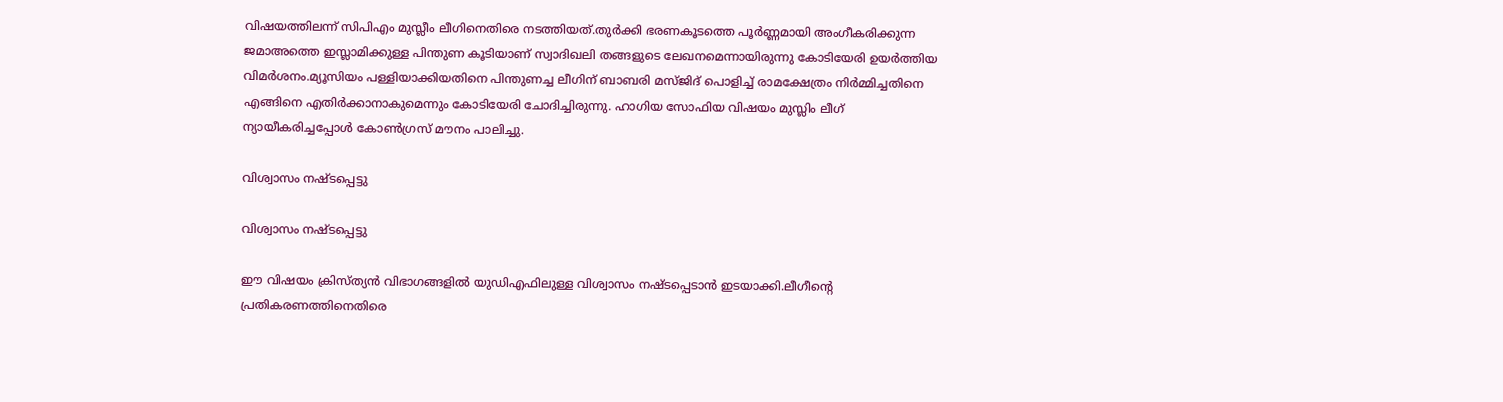വിഷയത്തിലന്ന് സിപിഎം മുസ്ലീം ലീഗിനെതിരെ നടത്തിയത്.തുര്‍ക്കി ഭരണകൂടത്തെ പൂര്‍ണ്ണമായി അംഗീകരിക്കുന്ന ജമാഅത്തെ ഇസ്ലാമിക്കുള്ള പിന്തുണ കൂടിയാണ് സ്വാദിഖലി തങ്ങളുടെ ലേഖനമെന്നായിരുന്നു കോടിയേരി ഉയർത്തിയ വിമർശനം.മ്യൂസിയം പള്ളിയാക്കിയതിനെ പിന്തുണച്ച ലീഗിന് ബാബരി മസ്ജിദ് പൊളിച്ച് രാമക്ഷേത്രം നിര്‍മ്മിച്ചതിനെ എങ്ങിനെ എതിര്‍ക്കാനാകുമെന്നും കോടിയേരി ചോദിച്ചിരുന്നു. ഹാഗിയ സോഫിയ വിഷയം മുസ്ലിം ലീഗ് ന്യായീകരിച്ചപ്പോള്‍ കോണ്‍ഗ്രസ് മൗനം പാലിച്ചു.

വിശ്വാസം നഷ്ടപ്പെട്ടു

വിശ്വാസം നഷ്ടപ്പെട്ടു

ഈ വിഷയം ക്രിസ്ത്യന്‍ വിഭാഗങ്ങളില്‍ യുഡിഎഫിലുള്ള വിശ്വാസം നഷ്ടപ്പെടാന്‍ ഇടയാക്കി.ലീഗീന്റെ പ്രതികരണത്തിനെതിരെ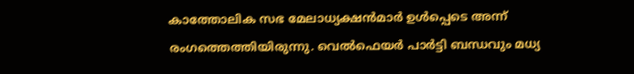കാത്തോലിക സഭ മേലാധ്യക്ഷൻമാർ ഉൾപ്പെടെ അന്ന് രംഗത്തെത്തിയിരുന്നു. വെല്‍ഫെയര്‍ പാർട്ടി ബന്ധവും മധ്യ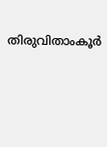തിരുവിതാംകൂര്‍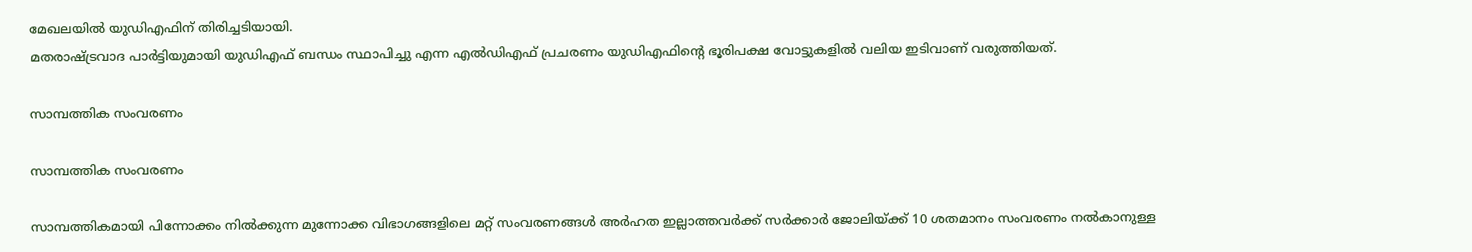മേഖലയില്‍ യുഡിഎഫിന് തിരിച്ചടിയായി.
മതരാഷ്ട്രവാദ പാർട്ടിയുമായി യുഡിഎഫ് ബന്ധം സ്ഥാപിച്ചു എന്ന എൽഡിഎഫ് പ്രചരണം യുഡിഎഫിന്റെ ഭൂരിപക്ഷ വോട്ടുകളിൽ വലിയ ഇടിവാണ് വരുത്തിയത്.

സാമ്പത്തിക സംവരണം

സാമ്പത്തിക സംവരണം

സാമ്പത്തികമായി പിന്നോക്കം നിൽക്കുന്ന മുന്നോക്ക വിഭാഗങ്ങളിലെ മറ്റ് സംവരണങ്ങൾ അർഹത ഇല്ലാത്തവർക്ക് സർക്കാർ ജോലിയ്ക്ക് 10 ശതമാനം സംവരണം നൽകാനുള്ള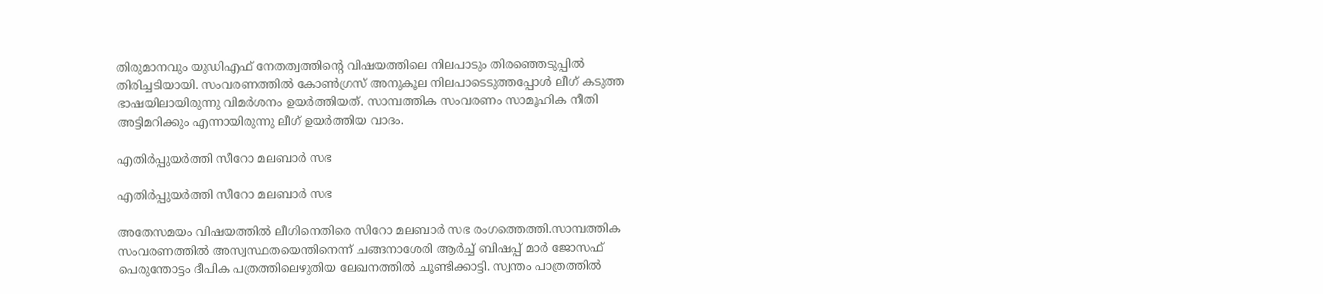തിരുമാനവും യുഡിഎഫ് നേതത്വത്തിന്റെ വിഷയത്തിലെ നിലപാടും തിരഞ്ഞെടുപ്പിൽ തിരിച്ചടിയായി. സംവരണത്തിൽ കോൺഗ്രസ് അനുകൂല നിലപാടെടുത്തപ്പോൾ ലീഗ് കടുത്ത ഭാഷയിലായിരുന്നു വിമർശനം ഉയർത്തിയത്. സാമ്പത്തിക സംവരണം സാമൂഹിക നീതി അട്ടിമറിക്കും എന്നായിരുന്നു ലീഗ് ഉയർത്തിയ വാദം.

എതിർപ്പുയർത്തി സീറോ മലബാർ സഭ

എതിർപ്പുയർത്തി സീറോ മലബാർ സഭ

അതേസമയം വിഷയത്തില്‍ ലീഗിനെതിരെ സിറോ മലബാര്‍ സഭ രംഗത്തെത്തി.സാമ്പത്തിക സംവരണത്തില്‍ അസ്വസ്ഥതയെന്തിനെന്ന് ചങ്ങനാശേരി ആര്‍ച്ച് ബിഷപ്പ് മാര്‍ ജോസഫ് പെരുന്തോട്ടം ദീപിക പത്രത്തിലെഴുതിയ ലേഖനത്തില്‍ ചൂണ്ടിക്കാട്ടി. സ്വന്തം പാത്രത്തില്‍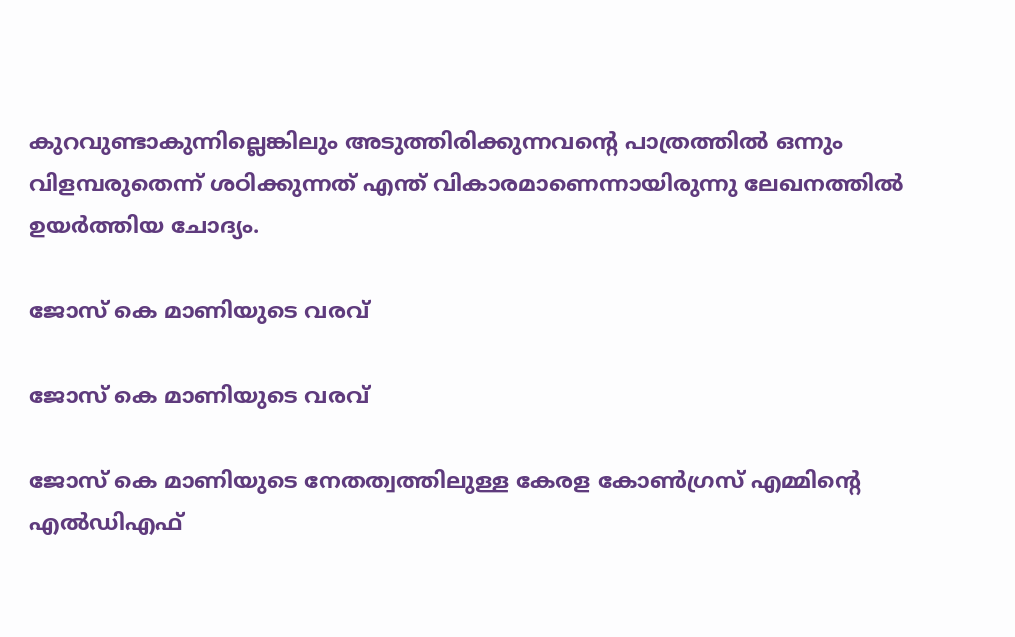കുറവുണ്ടാകുന്നില്ലെങ്കിലും അടുത്തിരിക്കുന്നവന്റെ പാത്രത്തില്‍ ഒന്നും വിളമ്പരുതെന്ന് ശഠിക്കുന്നത് എന്ത് വികാരമാണെന്നായിരുന്നു ലേഖനത്തിൽ ഉയർത്തിയ ചോദ്യം.

ജോസ് കെ മാണിയുടെ വരവ്

ജോസ് കെ മാണിയുടെ വരവ്

ജോസ് കെ മാണിയുടെ നേതത്വത്തിലുള്ള കേരള കോൺഗ്രസ് എമ്മിന്റെ എൽഡിഎഫ്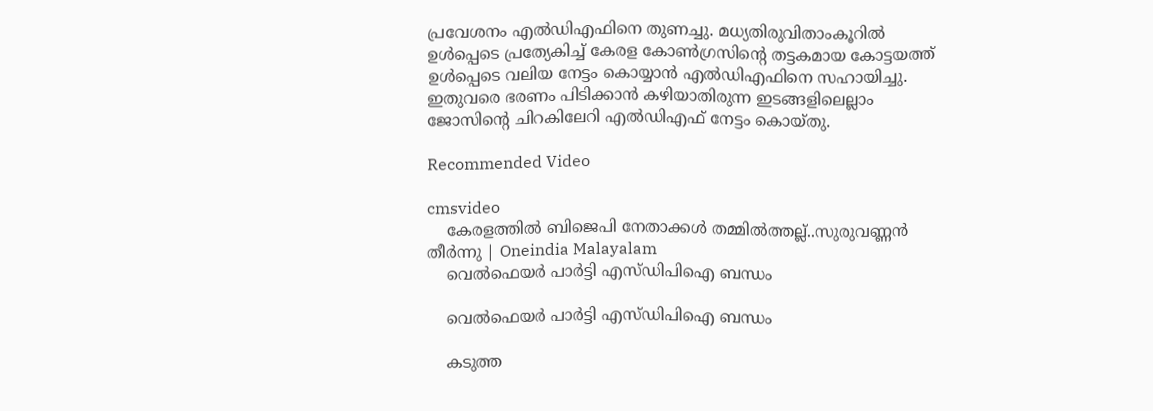പ്രവേശനം എൽഡിഎഫിനെ തുണച്ചു. മധ്യതിരുവിതാംകൂറിൽ ഉൾപ്പെടെ പ്രത്യേകിച്ച് കേരള കോൺഗ്രസിന്റെ തട്ടകമായ കോട്ടയത്ത് ഉൾപ്പെടെ വലിയ നേട്ടം കൊയ്യാൻ എൽഡിഎഫിനെ സഹായിച്ചു. ഇതുവരെ ഭരണം പിടിക്കാൻ കഴിയാതിരുന്ന ഇടങ്ങളിലെല്ലാം ജോസിന്റെ ചിറകിലേറി എൽഡിഎഫ് നേട്ടം കൊയ്തു.

Recommended Video

cmsvideo
    കേരളത്തിൽ ബിജെപി നേതാക്കൾ തമ്മിൽത്തല്ല്..സുരുവണ്ണൻ തീർന്നു | Oneindia Malayalam
    വെൽഫെയർ പാർട്ടി എസ്ഡിപിഐ ബന്ധം

    വെൽഫെയർ പാർട്ടി എസ്ഡിപിഐ ബന്ധം

    കടുത്ത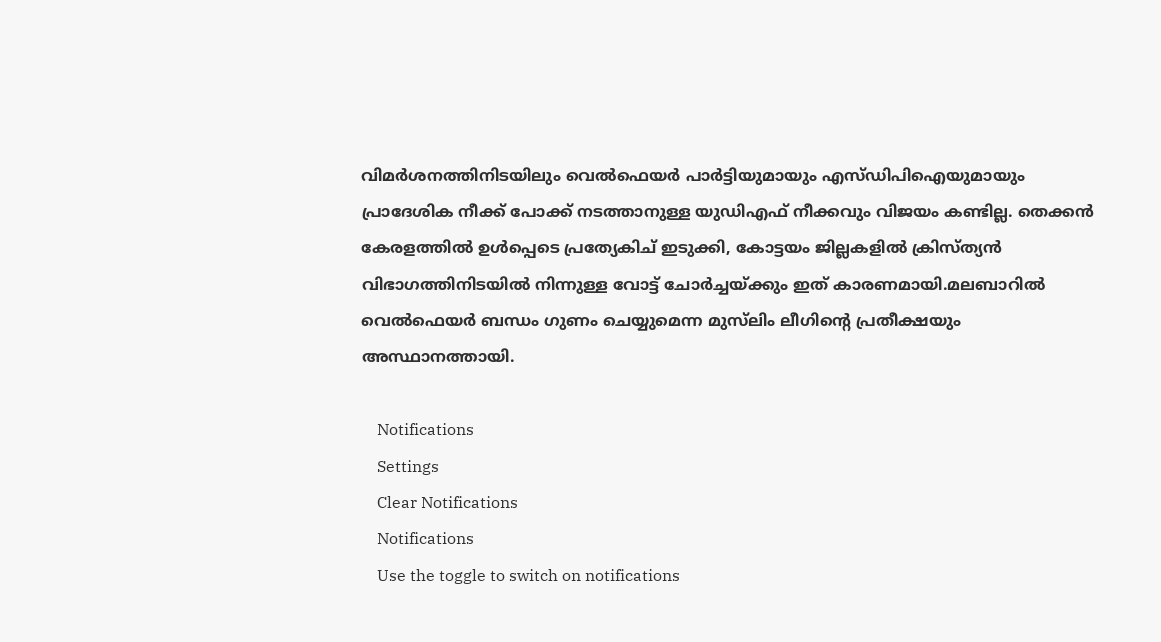വിമർശനത്തിനിടയിലും വെൽഫെയർ പാർട്ടിയുമായും എസ്ഡിപിഐയുമായും പ്രാദേശിക നീക്ക് പോക്ക് നടത്താനുള്ള യുഡിഎഫ് നീക്കവും വിജയം കണ്ടില്ല. തെക്കൻ കേരളത്തിൽ ഉൾപ്പെടെ പ്രത്യേകിച് ഇടുക്കി, കോട്ടയം ജില്ലകളിൽ ക്രിസ്ത്യന്‍ വിഭാഗത്തിനിടയില്‍ നിന്നുള്ള വോട്ട് ചോര്‍ച്ചയ്ക്കും ഇത് കാരണമായി.മലബാറില്‍ വെല്‍ഫെയര്‍ ബന്ധം ഗുണം ചെയ്യുമെന്ന മുസ്‌ലിം ലീഗിന്റെ പ്രതീക്ഷയും അസ്ഥാനത്തായി.

    Notifications
    Settings
    Clear Notifications
    Notifications
    Use the toggle to switch on notifications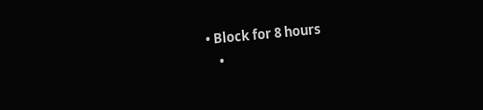• Block for 8 hours
    •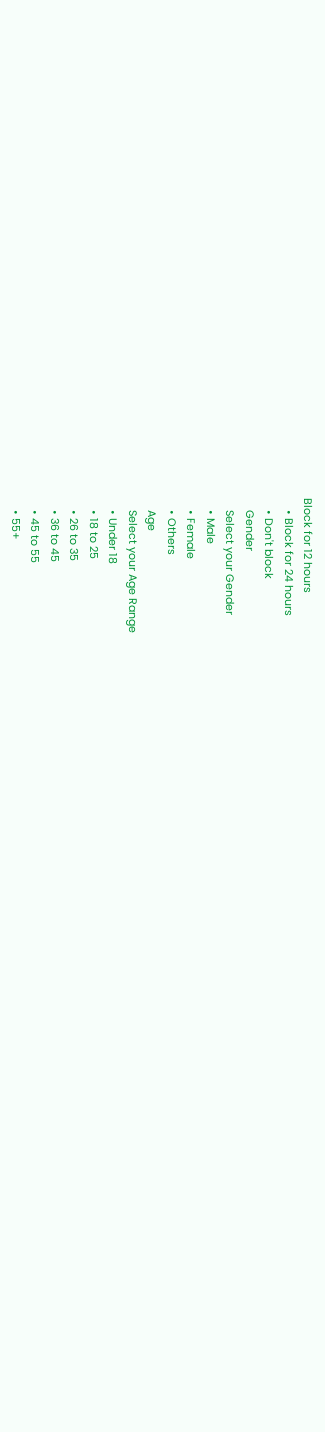Block for 12 hours
    • Block for 24 hours
    • Don't block
    Gender
    Select your Gender
    • Male
    • Female
    • Others
    Age
    Select your Age Range
    • Under 18
    • 18 to 25
    • 26 to 35
    • 36 to 45
    • 45 to 55
    • 55+